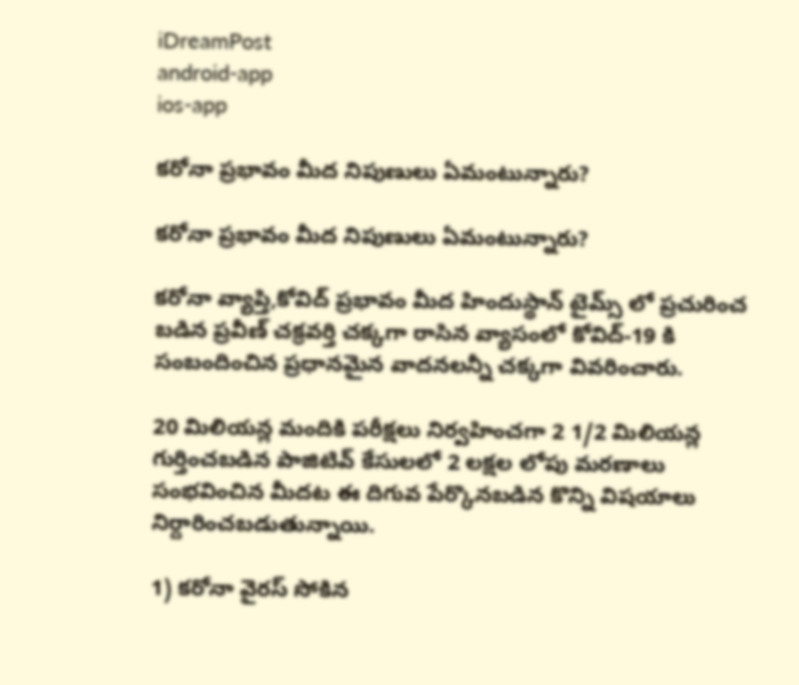iDreamPost
android-app
ios-app

కరోనా ప్రభావం మీద నిపుణులు ఏమంటున్నారు?

కరోనా ప్రభావం మీద నిపుణులు ఏమంటున్నారు?

కరోనా వ్యాప్తి,కోవిద్ ప్రభావం మీద హిందుస్థాన్ టైమ్స్ లో ప్రచురించ బడిన ప్రవీణ్ చక్రవర్తి చక్కగా రాసిన వ్యాసంలో కోవిద్-19 కి సంబందించిన ప్రధానమైన వాదనలన్నీ చక్కగా వివరించారు.

20 మిలియన్ల మందికి పరీక్షలు నిర్వహించగా 2 1/2 మిలియన్ల గుర్తించబడిన పాజిటివ్ కేసులలో 2 లక్షల లోపు మరణాలు సంభవించిన మీదట ఈ దిగువ పేర్కొనబడిన కొన్ని విషయాలు నిర్దారించబడుతున్నాయి.

1) కరోనా వైరస్ సోకిన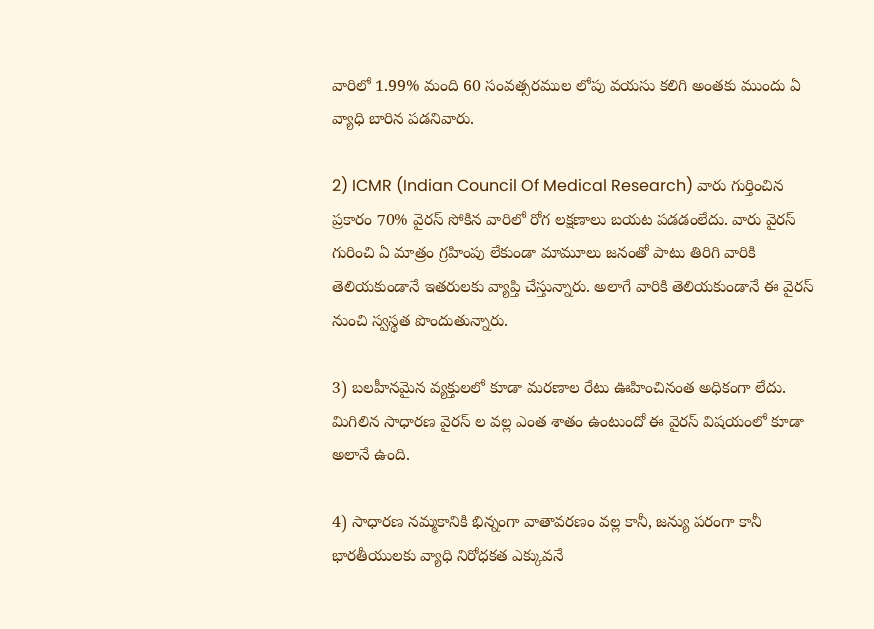వారిలో 1.99% మంది 60 సంవత్సరముల లోపు వయసు కలిగి అంతకు ముందు ఏ వ్యాధి బారిన పడనివారు.

2) ICMR (Indian Council Of Medical Research) వారు గుర్తించిన ప్రకారం 70% వైరస్ సోకిన వారిలో రోగ లక్షణాలు బయట పడడంలేదు. వారు వైరస్ గురించి ఏ మాత్రం గ్రహింపు లేకుండా మామూలు జనంతో పాటు తిరిగి వారికి తెలియకుండానే ఇతరులకు వ్యాప్తి చేస్తున్నారు. అలాగే వారికి తెలియకుండానే ఈ వైరస్ నుంచి స్వస్థత పొందుతున్నారు.

3) బలహీనమైన వ్యక్తులలో కూడా మరణాల రేటు ఊహించినంత అధికంగా లేదు. మిగిలిన సాధారణ వైరస్ ల వల్ల ఎంత శాతం ఉంటుందో ఈ వైరస్ విషయంలో కూడా అలానే ఉంది.

4) సాధారణ నమ్మకానికి భిన్నంగా వాతావరణం వల్ల కానీ, జన్యు పరంగా కానీ భారతీయులకు వ్యాధి నిరోధకత ఎక్కువనే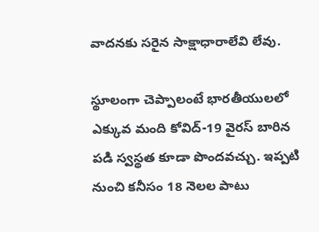వాదనకు సరైన సాక్షాధారాలేవి లేవు.

స్థూలంగా చెప్పాలంటే భారతీయులలో ఎక్కువ మంది కోవిద్-19 వైరస్ బారిన పడి స్వస్థత కూడా పొందవచ్చు. ఇప్పటి నుంచి కనీసం 18 నెలల పాటు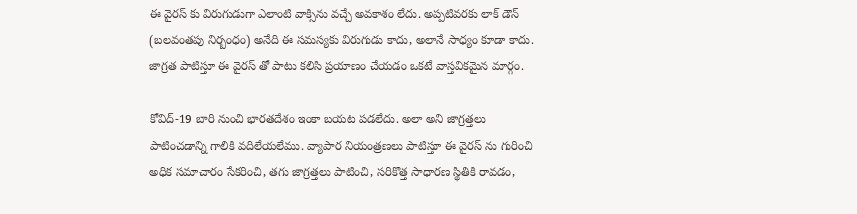ఈ వైరస్ కు విరుగుడుగా ఎలాంటి వాక్సిను వచ్చే అవకాశం లేదు. అప్పటివరకు లాక్ డౌన్ (బలవంతపు నిర్బంధం) అనేది ఈ సమస్యకు విరుగుడు కాదు, అలానే సాధ్యం కూడా కాదు. జాగ్రత పాటిస్తూ ఈ వైరస్ తో పాటు కలిసి ప్రయాణం చేయడం ఒకటే వాస్తవికమైన మార్గం.

కోవిద్-19 బారి నుంచి భారతదేశం ఇంకా బయట పడలేదు. అలా అని జాగ్రత్తలు పాటించడాన్ని గాలికి వదిలేయలేము. వ్యాపార నియంత్రణలు పాటిస్తూ ఈ వైరస్ ను గురించి అధిక సమాచారం సేకరించి, తగు జాగ్రత్తలు పాటించి, సరికొత్త సాధారణ స్థితికి రావడం,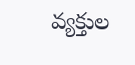వ్యక్తుల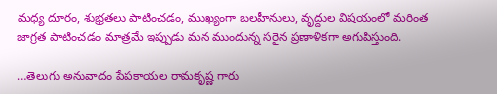మధ్య దూరం, శుభ్రతలు పాటించడం, ముఖ్యంగా బలహీనులు, వృద్దుల విషయంలో మరింత జాగ్రత పాటించడం మాత్రమే ఇప్పుడు మన ముందున్న సరైన ప్రణాళికగా అగుపిస్తుంది.

…తెలుగు అనువాదం పేపకాయల రామకృష్ణ గారు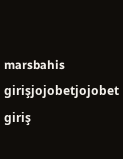marsbahis girişjojobetjojobet giriş